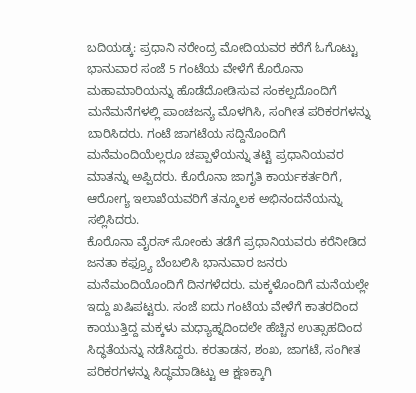ಬದಿಯಡ್ಕ: ಪ್ರಧಾನಿ ನರೇಂದ್ರ ಮೋದಿಯವರ ಕರೆಗೆ ಓಗೊಟ್ಟು ಭಾನುವಾರ ಸಂಜೆ 5 ಗಂಟೆಯ ವೇಳೆಗೆ ಕೊರೊನಾ ಮಹಾಮಾರಿಯನ್ನು ಹೊಡೆದೋಡಿಸುವ ಸಂಕಲ್ಪದೊಂದಿಗೆ ಮನೆಮನೆಗಳಲ್ಲಿ ಪಾಂಚಜನ್ಯ ಮೊಳಗಿಸಿ, ಸಂಗೀತ ಪರಿಕರಗಳನ್ನು ಬಾರಿಸಿದರು. ಗಂಟೆ ಜಾಗಟೆಯ ಸದ್ದಿನೊಂದಿಗೆ ಮನೆಮಂದಿಯೆಲ್ಲರೂ ಚಪ್ಪಾಳೆಯನ್ನು ತಟ್ಟಿ ಪ್ರಧಾನಿಯವರ ಮಾತನ್ನು ಅಪ್ಪಿದರು. ಕೊರೊನಾ ಜಾಗೃತಿ ಕಾರ್ಯಕರ್ತರಿಗೆ, ಆರೋಗ್ಯ ಇಲಾಖೆಯವರಿಗೆ ತನ್ಮೂಲಕ ಅಭಿನಂದನೆಯನ್ನು ಸಲ್ಲಿಸಿದರು.
ಕೊರೊನಾ ವೈರಸ್ ಸೋಂಕು ತಡೆಗೆ ಪ್ರಧಾನಿಯವರು ಕರೆನೀಡಿದ ಜನತಾ ಕಫ್ರ್ಯೂ ಬೆಂಬಲಿಸಿ ಭಾನುವಾರ ಜನರು ಮನೆಮಂದಿಯೊಂದಿಗೆ ದಿನಗಳೆದರು. ಮಕ್ಕಳೊಂದಿಗೆ ಮನೆಯಲ್ಲೇ ಇದ್ದು ಖಷಿಪಟ್ಟರು. ಸಂಜೆ ಐದು ಗಂಟೆಯ ವೇಳೆಗೆ ಕಾತರದಿಂದ ಕಾಯುತ್ತಿದ್ದ ಮಕ್ಕಳು ಮಧ್ಯಾಹ್ನದಿಂದಲೇ ಹೆಚ್ಚಿನ ಉತ್ಸಾಹದಿಂದ ಸಿದ್ಧತೆಯನ್ನು ನಡೆಸಿದ್ದರು. ಕರತಾಡನ, ಶಂಖ, ಜಾಗಟೆ, ಸಂಗೀತ ಪರಿಕರಗಳನ್ನು ಸಿದ್ಧಮಾಡಿಟ್ಟು ಆ ಕ್ಷಣಕ್ಕಾಗಿ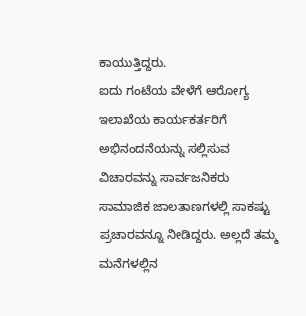ಕಾಯುತ್ತಿದ್ದರು.
ಐದು ಗಂಟೆಯ ವೇಳೆಗೆ ಆರೋಗ್ಯ ಇಲಾಖೆಯ ಕಾರ್ಯಕರ್ತರಿಗೆ ಅಭಿನಂದನೆಯನ್ನು ಸಲ್ಲಿಸುವ ವಿಚಾರವನ್ನು ಸಾರ್ವಜನಿಕರು ಸಾಮಾಜಿಕ ಜಾಲತಾಣಗಳಲ್ಲಿ ಸಾಕಷ್ಟು ಪ್ರಚಾರವನ್ನೂ ನೀಡಿದ್ದರು. ಅಲ್ಲದೆ ತಮ್ಮ ಮನೆಗಳಲ್ಲಿನ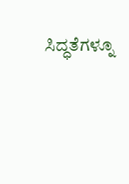ಸಿದ್ಧತೆಗಳ್ನೂ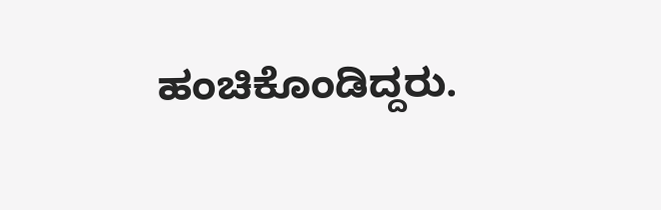ಹಂಚಿಕೊಂಡಿದ್ದರು.